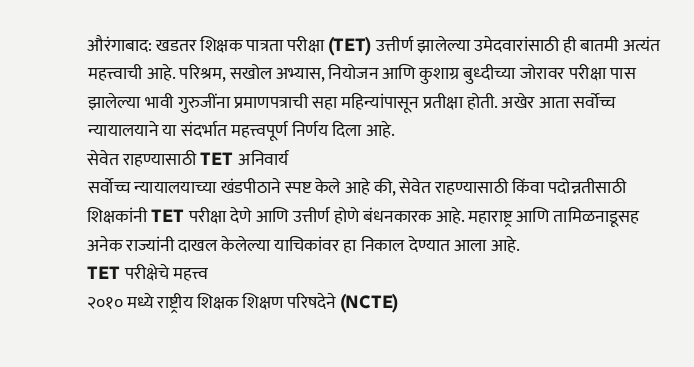औरंगाबाद: खडतर शिक्षक पात्रता परीक्षा (TET) उत्तीर्ण झालेल्या उमेदवारांसाठी ही बातमी अत्यंत महत्त्वाची आहे. परिश्रम, सखोल अभ्यास, नियोजन आणि कुशाग्र बुध्दीच्या जोरावर परीक्षा पास झालेल्या भावी गुरुजींना प्रमाणपत्राची सहा महिन्यांपासून प्रतीक्षा होती. अखेर आता सर्वोच्च न्यायालयाने या संदर्भात महत्त्वपूर्ण निर्णय दिला आहे.
सेवेत राहण्यासाठी TET अनिवार्य
सर्वोच्च न्यायालयाच्या खंडपीठाने स्पष्ट केले आहे की, सेवेत राहण्यासाठी किंवा पदोन्नतीसाठी शिक्षकांनी TET परीक्षा देणे आणि उत्तीर्ण होणे बंधनकारक आहे. महाराष्ट्र आणि तामिळनाडूसह अनेक राज्यांनी दाखल केलेल्या याचिकांवर हा निकाल देण्यात आला आहे.
TET परीक्षेचे महत्त्व
२०१० मध्ये राष्ट्रीय शिक्षक शिक्षण परिषदेने (NCTE)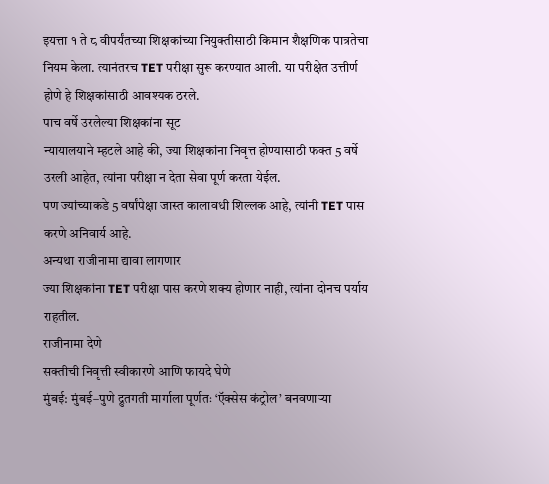इयत्ता १ ते ८ वीपर्यंतच्या शिक्षकांच्या नियुक्तीसाठी किमान शैक्षणिक पात्रतेचा नियम केला. त्यानंतरच TET परीक्षा सुरू करण्यात आली. या परीक्षेत उत्तीर्ण होणे हे शिक्षकांसाठी आवश्यक ठरले.
पाच वर्षे उरलेल्या शिक्षकांना सूट
न्यायालयाने म्हटले आहे की, ज्या शिक्षकांना निवृत्त होण्यासाठी फक्त 5 वर्षे उरली आहेत, त्यांना परीक्षा न देता सेवा पूर्ण करता येईल.
पण ज्यांच्याकडे 5 वर्षांपेक्षा जास्त कालावधी शिल्लक आहे, त्यांनी TET पास करणे अनिवार्य आहे.
अन्यथा राजीनामा द्यावा लागणार
ज्या शिक्षकांना TET परीक्षा पास करणे शक्य होणार नाही, त्यांना दोनच पर्याय राहतील.
राजीनामा देणे
सक्तीची निवृत्ती स्वीकारणे आणि फायदे घेणे
मुंबई: मुंबई–पुणे द्रुतगती मार्गाला पूर्णतः ‘ऍक्सेस कंट्रोल’ बनवणाऱ्या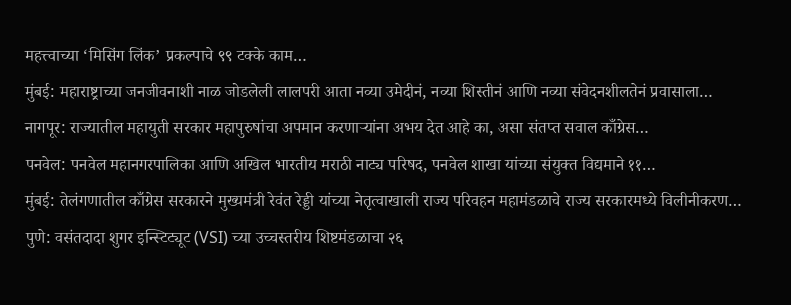महत्त्वाच्या ‘मिसिंग लिंक’ प्रकल्पाचे ९९ टक्के काम…
मुंबई: महाराष्ट्राच्या जनजीवनाशी नाळ जोडलेली लालपरी आता नव्या उमेदीनं, नव्या शिस्तीनं आणि नव्या संवेदनशीलतेनं प्रवासाला…
नागपूर: राज्यातील महायुती सरकार महापुरुषांचा अपमान करणाऱ्यांना अभय देत आहे का, असा संतप्त सवाल काँग्रेस…
पनवेल: पनवेल महानगरपालिका आणि अखिल भारतीय मराठी नाट्य परिषद, पनवेल शाखा यांच्या संयुक्त विद्यमाने ११…
मुंबई: तेलंगणातील काँग्रेस सरकारने मुख्यमंत्री रेवंत रेड्डी यांच्या नेतृत्वाखाली राज्य परिवहन महामंडळाचे राज्य सरकारमध्ये विलीनीकरण…
पुणे: वसंतदादा शुगर इन्स्टिट्यूट (VSI) च्या उच्चस्तरीय शिष्टमंडळाचा २६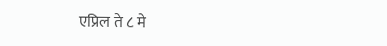एप्रिल ते ८ मे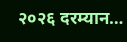२०२६ दरम्यान…